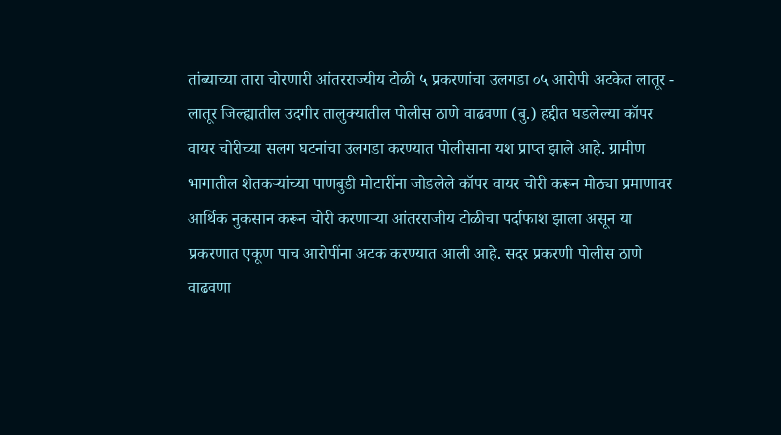तांब्याच्या तारा चोरणारी आंतरराज्यीय टोळी ५ प्रकरणांचा उलगडा ०५ आरोपी अटकेत लातूर - लातूर जिल्ह्यातील उदगीर तालुक्यातील पोलीस ठाणे वाढवणा (बु.) हद्दीत घडलेल्या कॉपर वायर चोरीच्या सलग घटनांचा उलगडा करण्यात पोलीसाना यश प्राप्त झाले आहे. ग्रामीण भागातील शेतकऱ्यांच्या पाणबुडी मोटारींना जोडलेले कॉपर वायर चोरी करून मोठ्या प्रमाणावर आर्थिक नुकसान करून चोरी करणाऱ्या आंतरराजीय टोळीचा पर्दाफाश झाला असून या प्रकरणात एकूण पाच आरोपींना अटक करण्यात आली आहे. सदर प्रकरणी पोलीस ठाणे वाढवणा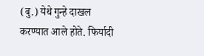(बु.) येथे गुन्हे दाखल करण्यात आले होते. फिर्यादी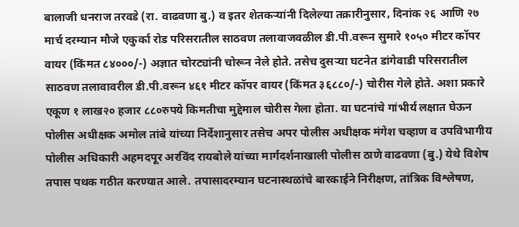बालाजी धनराज तरवडे (रा. वाढवणा बु.) व इतर शेतकऱ्यांनी दिलेल्या तक्रारीनुसार, दिनांक २६ आणि २७ मार्च दरम्यान मौजे एकुर्का रोड परिसरातील साठवण तलावाजवळील डी.पी.वरून सुमारे १०५० मीटर कॉपर वायर (किंमत ८४०००/-) अज्ञात चोरट्यांनी चोरून नेले होते. तसेच दुसऱ्या घटनेत डांगेवाडी परिसरातील साठवण तलावावरील डी.पी.वरून ४६१ मीटर कॉपर वायर (किंमत ३६८८०/-) चोरीस गेले होते. अशा प्रकारे एकूण १ लाख२० हजार ८८०रुपये किमतीचा मुद्देमाल चोरीस गेला होता. या घटनांचे गांभीर्य लक्षात घेऊन पोलीस अधीक्षक अमोल तांबे यांच्या निर्देशानुसार तसेच अपर पोलीस अधीक्षक मंगेश चव्हाण व उपविभागीय पोलीस अधिकारी अहमदपूर अरविंद रायबोले यांच्या मार्गदर्शनाखाली पोलीस ठाणे वाढवणा (बु.) येथे विशेष तपास पथक गठीत करण्यात आले. तपासादरम्यान घटनास्थळांचे बारकाईने निरीक्षण, तांत्रिक विश्लेषण,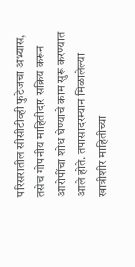परिसरातील सीसीटीव्ही फुटेजचा अभ्यास, तसेच गोपनीय माहितीदार सक्रिय करून आरोपींचा शोध घेण्याचे काम सुरू करण्यात आले होते. तपासादरम्यान मिळालेल्या खात्रीशीर माहितीच्या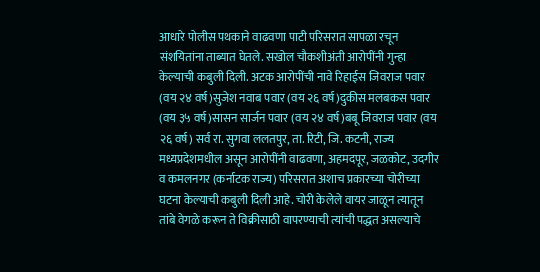आधारे पोलीस पथकाने वाढवणा पाटी परिसरात सापळा रचून संशयितांना ताब्यात घेतले. सखोल चौकशीअंती आरोपींनी गुन्हा केल्याची कबुली दिली. अटक आरोपींची नावे रिहाईस जिवराज पवार (वय २४ वर्ष)सुजेश नवाब पवार (वय २६ वर्ष)दुकीस मलबकस पवार (वय ३५ वर्ष)सासन सार्जन पवार (वय २४ वर्ष)बबू जिवराज पवार (वय २६ वर्ष) सर्व रा. सुगवा ललतपुर, ता. रिटी, जि. कटनी, राज्य मध्यप्रदेशमधील असून आरोपींनी वाढवणा, अहमदपूर, जळकोट, उदगीर व कमलनगर (कर्नाटक राज्य) परिसरात अशाच प्रकारच्या चोरीच्या घटना केल्याची कबुली दिली आहे. चोरी केलेले वायर जाळून त्यातून तांबे वेगळे करून ते विक्रीसाठी वापरण्याची त्यांची पद्धत असल्याचे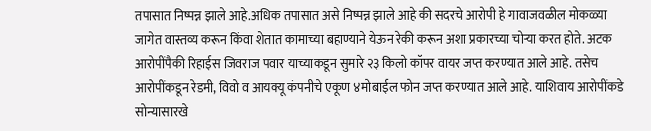तपासात निष्पन्न झाले आहे.अधिक तपासात असे निष्पन्न झाले आहे की सदरचे आरोपी हे गावाजवळील मोकळ्या जागेत वास्तव्य करून किंवा शेतात कामाच्या बहाण्याने येऊन रेकी करून अशा प्रकारच्या चोऱ्या करत होते. अटक आरोपींपैकी रिहाईस जिवराज पवार याच्याकडून सुमारे २३ किलो कॉपर वायर जप्त करण्यात आले आहे. तसेच आरोपींकडून रेडमी, विवो व आयक्यू कंपनीचे एकूण ४मोबाईल फोन जप्त करण्यात आले आहे. याशिवाय आरोपींकडे सोन्यासारखे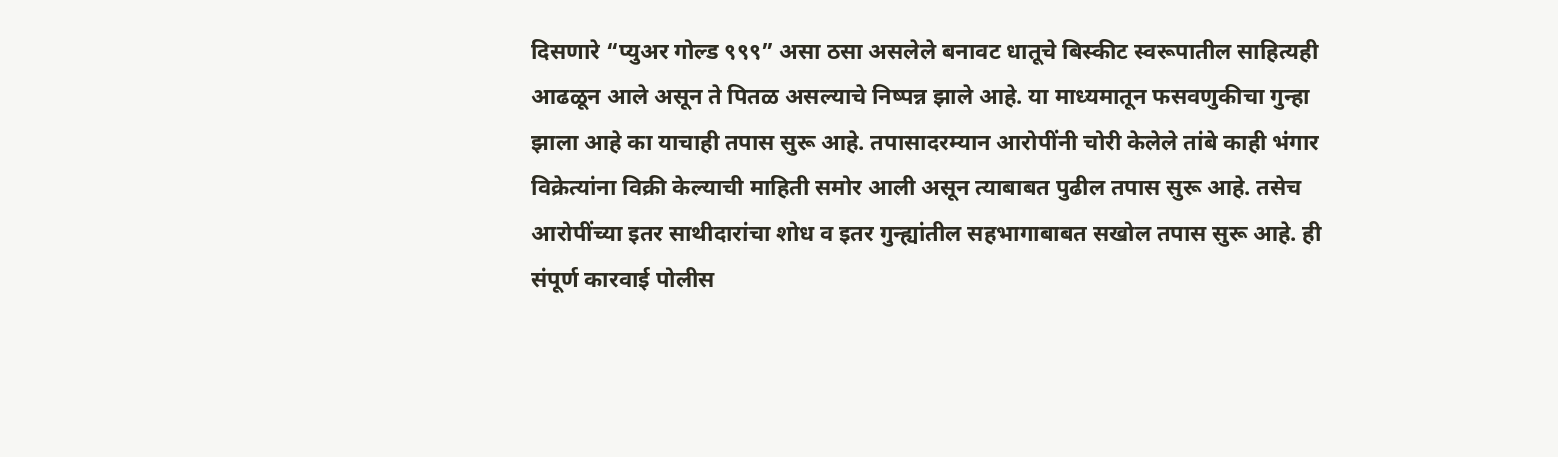दिसणारे “प्युअर गोल्ड ९९९” असा ठसा असलेले बनावट धातूचे बिस्कीट स्वरूपातील साहित्यही आढळून आले असून ते पितळ असल्याचे निष्पन्न झाले आहे. या माध्यमातून फसवणुकीचा गुन्हा झाला आहे का याचाही तपास सुरू आहे. तपासादरम्यान आरोपींनी चोरी केलेले तांबे काही भंगार विक्रेत्यांना विक्री केल्याची माहिती समोर आली असून त्याबाबत पुढील तपास सुरू आहे. तसेच आरोपींच्या इतर साथीदारांचा शोध व इतर गुन्ह्यांतील सहभागाबाबत सखोल तपास सुरू आहे. ही संपूर्ण कारवाई पोलीस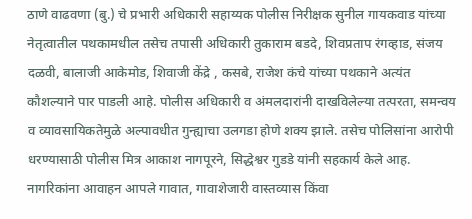ठाणे वाढवणा (बु.) चे प्रभारी अधिकारी सहाय्यक पोलीस निरीक्षक सुनील गायकवाड यांच्या नेतृत्वातील पथकामधील तसेच तपासी अधिकारी तुकाराम बडदे, शिवप्रताप रंगव्हाड, संजय दळवी, बालाजी आकेमोड, शिवाजी केंद्रे , कसबे, राजेश कंचे यांच्या पथकाने अत्यंत कौशल्याने पार पाडली आहे. पोलीस अधिकारी व अंमलदारांनी दाखविलेल्या तत्परता, समन्वय व व्यावसायिकतेमुळे अल्पावधीत गुन्ह्याचा उलगडा होणे शक्य झाले. तसेच पोलिसांना आरोपी धरण्यासाठी पोलीस मित्र आकाश नागपूरने, सिद्धेश्वर गुडडे यांनी सहकार्य केले आह. नागरिकांना आवाहन आपले गावात, गावाशेजारी वास्तव्यास किंवा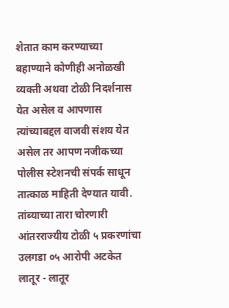शेतात काम करण्याच्या बहाण्याने कोणीही अनोळखी व्यक्ती अथवा टोळी निदर्शनास येत असेल व आपणास त्यांच्याबद्दल वाजवी संशय येत असेल तर आपण नजीकच्या पोलीस स्टेशनची संपर्क साधून तात्काळ माहिती देण्यात यावी.
तांब्याच्या तारा चोरणारी आंतरराज्यीय टोळी ५ प्रकरणांचा उलगडा ०५ आरोपी अटकेत लातूर - लातूर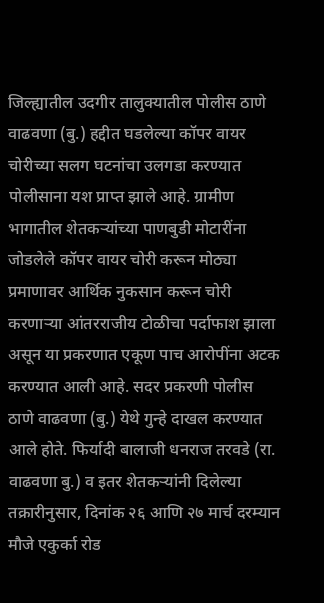जिल्ह्यातील उदगीर तालुक्यातील पोलीस ठाणे वाढवणा (बु.) हद्दीत घडलेल्या कॉपर वायर चोरीच्या सलग घटनांचा उलगडा करण्यात पोलीसाना यश प्राप्त झाले आहे. ग्रामीण भागातील शेतकऱ्यांच्या पाणबुडी मोटारींना जोडलेले कॉपर वायर चोरी करून मोठ्या प्रमाणावर आर्थिक नुकसान करून चोरी करणाऱ्या आंतरराजीय टोळीचा पर्दाफाश झाला असून या प्रकरणात एकूण पाच आरोपींना अटक करण्यात आली आहे. सदर प्रकरणी पोलीस ठाणे वाढवणा (बु.) येथे गुन्हे दाखल करण्यात आले होते. फिर्यादी बालाजी धनराज तरवडे (रा. वाढवणा बु.) व इतर शेतकऱ्यांनी दिलेल्या तक्रारीनुसार, दिनांक २६ आणि २७ मार्च दरम्यान मौजे एकुर्का रोड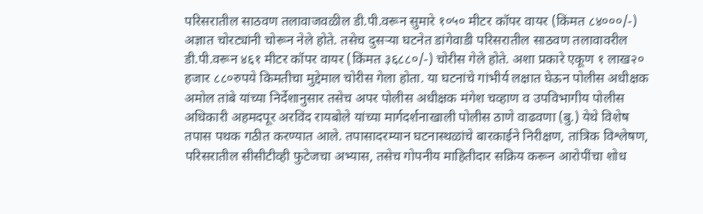परिसरातील साठवण तलावाजवळील डी.पी.वरून सुमारे १०५० मीटर कॉपर वायर (किंमत ८४०००/-) अज्ञात चोरट्यांनी चोरून नेले होते. तसेच दुसऱ्या घटनेत डांगेवाडी परिसरातील साठवण तलावावरील डी.पी.वरून ४६१ मीटर कॉपर वायर (किंमत ३६८८०/-) चोरीस गेले होते. अशा प्रकारे एकूण १ लाख२० हजार ८८०रुपये किमतीचा मुद्देमाल चोरीस गेला होता. या घटनांचे गांभीर्य लक्षात घेऊन पोलीस अधीक्षक अमोल तांबे यांच्या निर्देशानुसार तसेच अपर पोलीस अधीक्षक मंगेश चव्हाण व उपविभागीय पोलीस अधिकारी अहमदपूर अरविंद रायबोले यांच्या मार्गदर्शनाखाली पोलीस ठाणे वाढवणा (बु.) येथे विशेष तपास पथक गठीत करण्यात आले. तपासादरम्यान घटनास्थळांचे बारकाईने निरीक्षण, तांत्रिक विश्लेषण, परिसरातील सीसीटीव्ही फुटेजचा अभ्यास, तसेच गोपनीय माहितीदार सक्रिय करून आरोपींचा शोध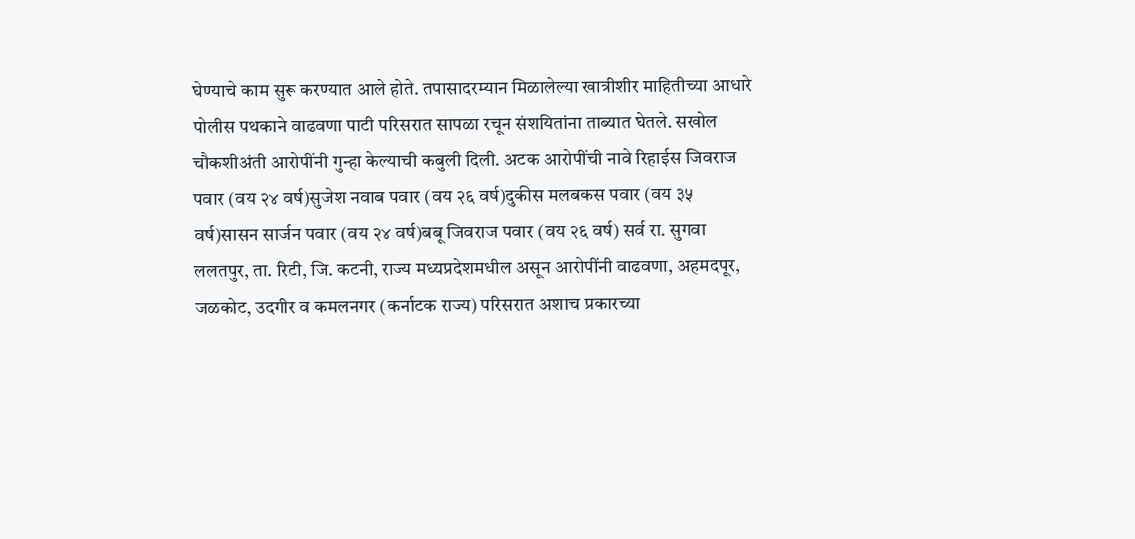घेण्याचे काम सुरू करण्यात आले होते. तपासादरम्यान मिळालेल्या खात्रीशीर माहितीच्या आधारे पोलीस पथकाने वाढवणा पाटी परिसरात सापळा रचून संशयितांना ताब्यात घेतले. सखोल चौकशीअंती आरोपींनी गुन्हा केल्याची कबुली दिली. अटक आरोपींची नावे रिहाईस जिवराज पवार (वय २४ वर्ष)सुजेश नवाब पवार (वय २६ वर्ष)दुकीस मलबकस पवार (वय ३५ वर्ष)सासन सार्जन पवार (वय २४ वर्ष)बबू जिवराज पवार (वय २६ वर्ष) सर्व रा. सुगवा ललतपुर, ता. रिटी, जि. कटनी, राज्य मध्यप्रदेशमधील असून आरोपींनी वाढवणा, अहमदपूर, जळकोट, उदगीर व कमलनगर (कर्नाटक राज्य) परिसरात अशाच प्रकारच्या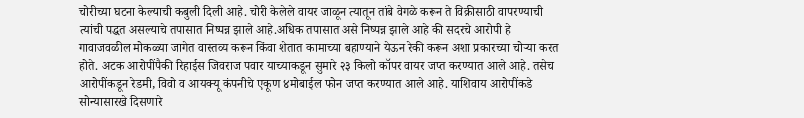चोरीच्या घटना केल्याची कबुली दिली आहे. चोरी केलेले वायर जाळून त्यातून तांबे वेगळे करून ते विक्रीसाठी वापरण्याची त्यांची पद्धत असल्याचे तपासात निष्पन्न झाले आहे.अधिक तपासात असे निष्पन्न झाले आहे की सदरचे आरोपी हे गावाजवळील मोकळ्या जागेत वास्तव्य करून किंवा शेतात कामाच्या बहाण्याने येऊन रेकी करून अशा प्रकारच्या चोऱ्या करत होते. अटक आरोपींपैकी रिहाईस जिवराज पवार याच्याकडून सुमारे २३ किलो कॉपर वायर जप्त करण्यात आले आहे. तसेच आरोपींकडून रेडमी, विवो व आयक्यू कंपनीचे एकूण ४मोबाईल फोन जप्त करण्यात आले आहे. याशिवाय आरोपींकडे सोन्यासारखे दिसणारे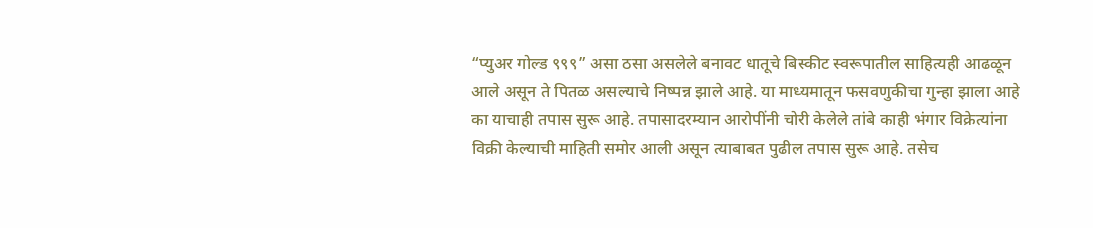“प्युअर गोल्ड ९९९” असा ठसा असलेले बनावट धातूचे बिस्कीट स्वरूपातील साहित्यही आढळून आले असून ते पितळ असल्याचे निष्पन्न झाले आहे. या माध्यमातून फसवणुकीचा गुन्हा झाला आहे का याचाही तपास सुरू आहे. तपासादरम्यान आरोपींनी चोरी केलेले तांबे काही भंगार विक्रेत्यांना विक्री केल्याची माहिती समोर आली असून त्याबाबत पुढील तपास सुरू आहे. तसेच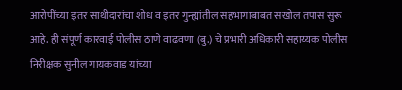आरोपींच्या इतर साथीदारांचा शोध व इतर गुन्ह्यांतील सहभागाबाबत सखोल तपास सुरू आहे. ही संपूर्ण कारवाई पोलीस ठाणे वाढवणा (बु.) चे प्रभारी अधिकारी सहाय्यक पोलीस निरीक्षक सुनील गायकवाड यांच्या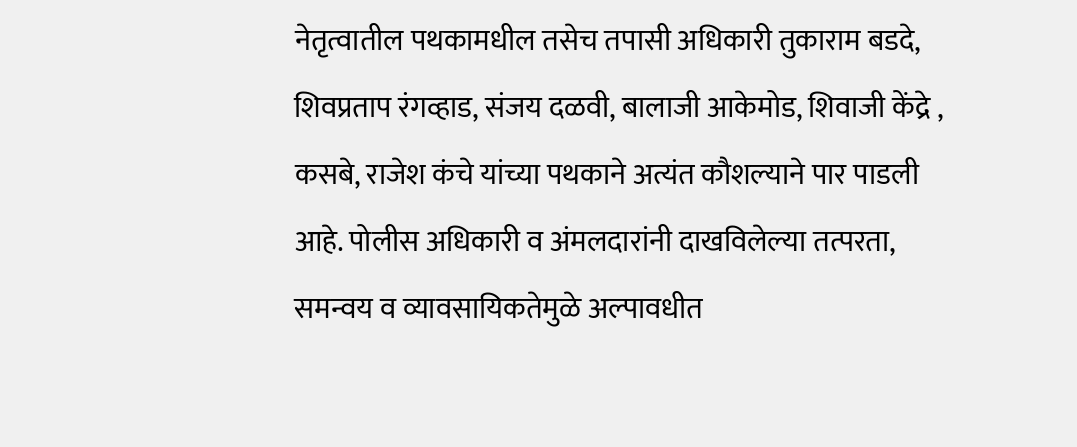नेतृत्वातील पथकामधील तसेच तपासी अधिकारी तुकाराम बडदे, शिवप्रताप रंगव्हाड, संजय दळवी, बालाजी आकेमोड, शिवाजी केंद्रे , कसबे, राजेश कंचे यांच्या पथकाने अत्यंत कौशल्याने पार पाडली आहे. पोलीस अधिकारी व अंमलदारांनी दाखविलेल्या तत्परता, समन्वय व व्यावसायिकतेमुळे अल्पावधीत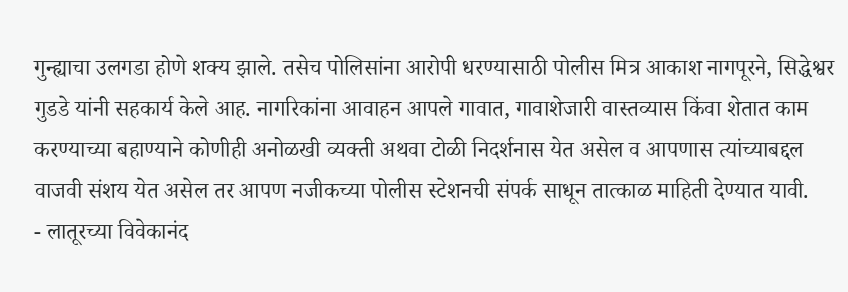गुन्ह्याचा उलगडा होणे शक्य झाले. तसेच पोलिसांना आरोपी धरण्यासाठी पोलीस मित्र आकाश नागपूरने, सिद्धेश्वर गुडडे यांनी सहकार्य केले आह. नागरिकांना आवाहन आपले गावात, गावाशेजारी वास्तव्यास किंवा शेतात काम करण्याच्या बहाण्याने कोणीही अनोळखी व्यक्ती अथवा टोळी निदर्शनास येत असेल व आपणास त्यांच्याबद्दल वाजवी संशय येत असेल तर आपण नजीकच्या पोलीस स्टेशनची संपर्क साधून तात्काळ माहिती देण्यात यावी.
- लातूरच्या विवेकानंद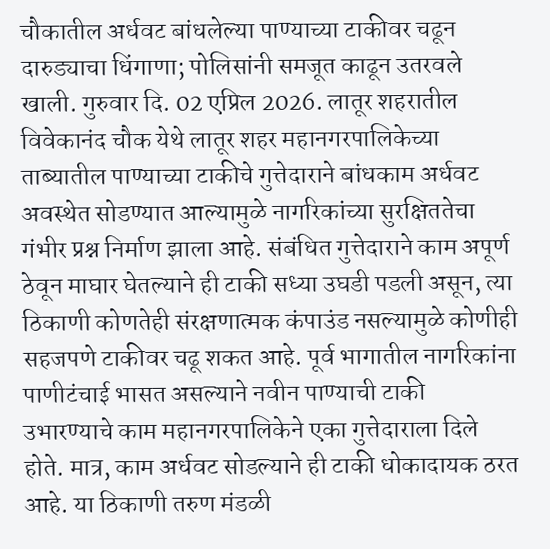चौकातील अर्धवट बांधलेल्या पाण्याच्या टाकीवर चढून दारुड्याचा धिंगाणा; पोलिसांनी समजूत काढून उतरवले खाली. गुरुवार दि. 02 एप्रिल 2026. लातूर शहरातील विवेकानंद चौक येथे लातूर शहर महानगरपालिकेच्या ताब्यातील पाण्याच्या टाकीचे गुत्तेदाराने बांधकाम अर्धवट अवस्थेत सोडण्यात आल्यामुळे नागरिकांच्या सुरक्षिततेचा गंभीर प्रश्न निर्माण झाला आहे. संबंधित गुत्तेदाराने काम अपूर्ण ठेवून माघार घेतल्याने ही टाकी सध्या उघडी पडली असून, त्या ठिकाणी कोणतेही संरक्षणात्मक कंपाउंड नसल्यामुळे कोणीही सहजपणे टाकीवर चढू शकत आहे. पूर्व भागातील नागरिकांना पाणीटंचाई भासत असल्याने नवीन पाण्याची टाकी उभारण्याचे काम महानगरपालिकेने एका गुत्तेदाराला दिले होते. मात्र, काम अर्धवट सोडल्याने ही टाकी धोकादायक ठरत आहे. या ठिकाणी तरुण मंडळी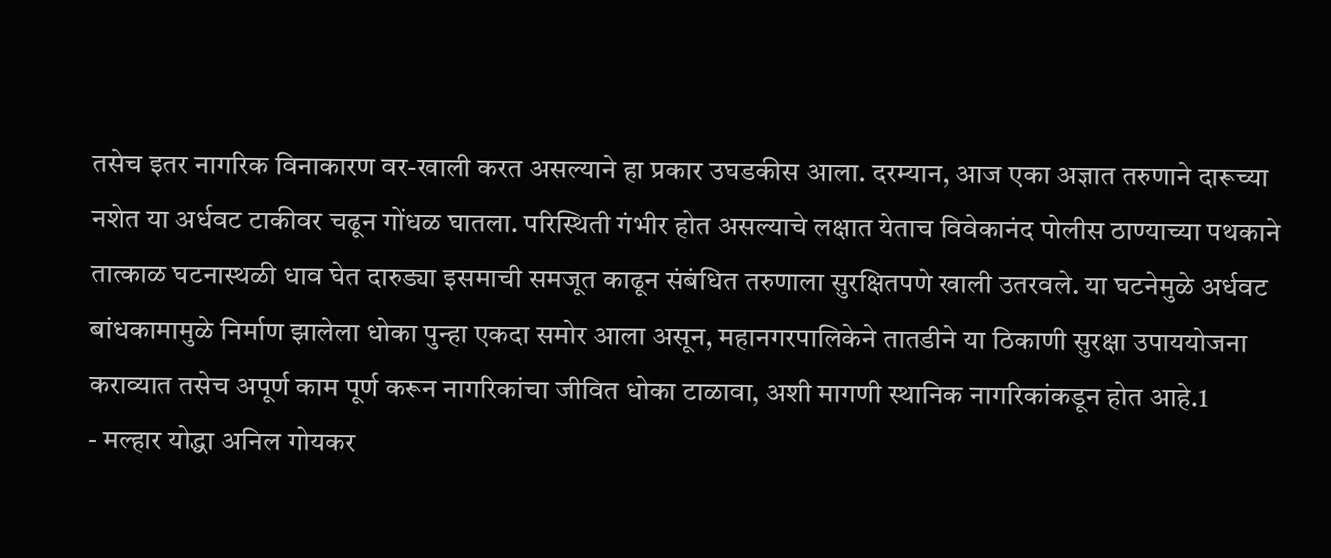तसेच इतर नागरिक विनाकारण वर-खाली करत असल्याने हा प्रकार उघडकीस आला. दरम्यान, आज एका अज्ञात तरुणाने दारूच्या नशेत या अर्धवट टाकीवर चढून गोंधळ घातला. परिस्थिती गंभीर होत असल्याचे लक्षात येताच विवेकानंद पोलीस ठाण्याच्या पथकाने तात्काळ घटनास्थळी धाव घेत दारुड्या इसमाची समजूत काढून संबंधित तरुणाला सुरक्षितपणे खाली उतरवले. या घटनेमुळे अर्धवट बांधकामामुळे निर्माण झालेला धोका पुन्हा एकदा समोर आला असून, महानगरपालिकेने तातडीने या ठिकाणी सुरक्षा उपाययोजना कराव्यात तसेच अपूर्ण काम पूर्ण करून नागरिकांचा जीवित धोका टाळावा, अशी मागणी स्थानिक नागरिकांकडून होत आहे.1
- मल्हार योद्धा अनिल गोयकर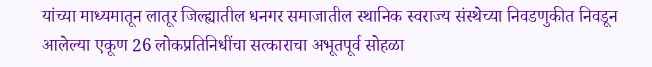यांच्या माध्यमातून लातूर जिल्ह्यातील धनगर समाजातील स्थानिक स्वराज्य संस्थेच्या निवडणुकीत निवडून आलेल्या एकूण 26 लोकप्रतिनिधींचा सत्काराचा अभूतपूर्व सोहळा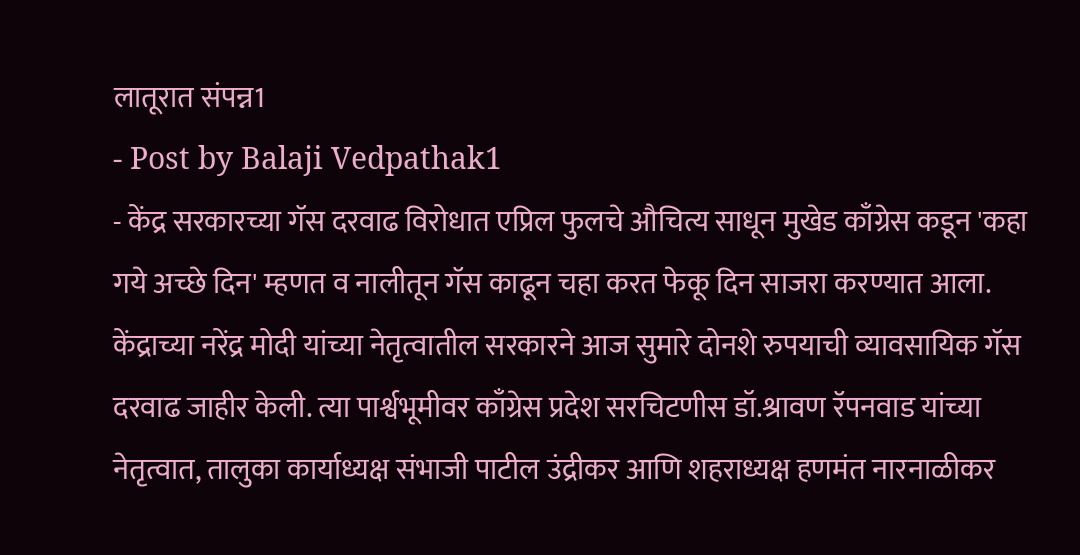लातूरात संपन्न1
- Post by Balaji Vedpathak1
- केंद्र सरकारच्या गॅस दरवाढ विरोधात एप्रिल फुलचे औचित्य साधून मुखेड काँग्रेस कडून 'कहा गये अच्छे दिन' म्हणत व नालीतून गॅस काढून चहा करत फेकू दिन साजरा करण्यात आला. केंद्राच्या नरेंद्र मोदी यांच्या नेतृत्वातील सरकारने आज सुमारे दोनशे रुपयाची व्यावसायिक गॅस दरवाढ जाहीर केली. त्या पार्श्वभूमीवर काँग्रेस प्रदेश सरचिटणीस डॉ.श्रावण रॅपनवाड यांच्या नेतृत्वात, तालुका कार्याध्यक्ष संभाजी पाटील उंद्रीकर आणि शहराध्यक्ष हणमंत नारनाळीकर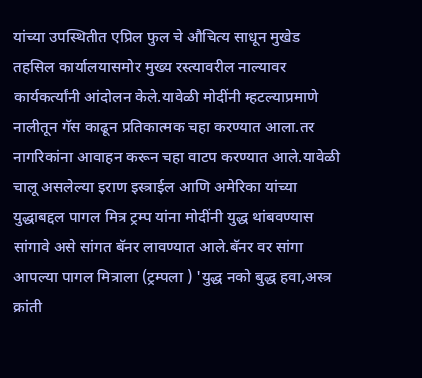यांच्या उपस्थितीत एप्रिल फुल चे औचित्य साधून मुखेड तहसिल कार्यालयासमोर मुख्य रस्त्यावरील नाल्यावर कार्यकर्त्यांनी आंदोलन केले.यावेळी मोदींनी म्हटल्याप्रमाणे नालीतून गॅस काढून प्रतिकात्मक चहा करण्यात आला.तर नागरिकांना आवाहन करून चहा वाटप करण्यात आले.यावेळी चालू असलेल्या इराण इस्त्राईल आणि अमेरिका यांच्या युद्धाबद्दल पागल मित्र ट्रम्प यांना मोदींनी युद्ध थांबवण्यास सांगावे असे सांगत बॅनर लावण्यात आले.बॅनर वर सांगा आपल्या पागल मित्राला (ट्रम्पला ) 'युद्ध नको बुद्ध हवा,अस्त्र क्रांती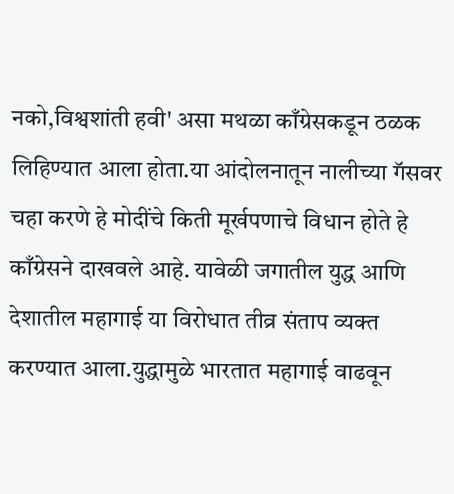नको,विश्वशांती हवी' असा मथळा काँग्रेसकडून ठळक लिहिण्यात आला होता.या आंदोलनातून नालीच्या गॅसवर चहा करणे हे मोदींचे किती मूर्खपणाचे विधान होते हे काँग्रेसने दाखवले आहे. यावेळी जगातील युद्ध आणि देशातील महागाई या विरोधात तीव्र संताप व्यक्त करण्यात आला.युद्धामुळे भारतात महागाई वाढवून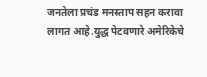जनतेला प्रचंड मनस्ताप सहन करावा लागत आहे.युद्ध पेटवणारे अमेरिकेचे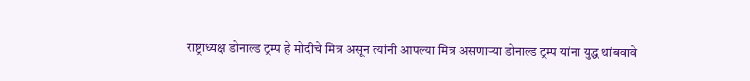राष्ट्राध्यक्ष डोनाल्ड ट्रम्प हे मोदीचे मित्र असून त्यांनी आपल्या मित्र असणाऱ्या डोनाल्ड ट्रम्प यांना युद्ध थांबवावे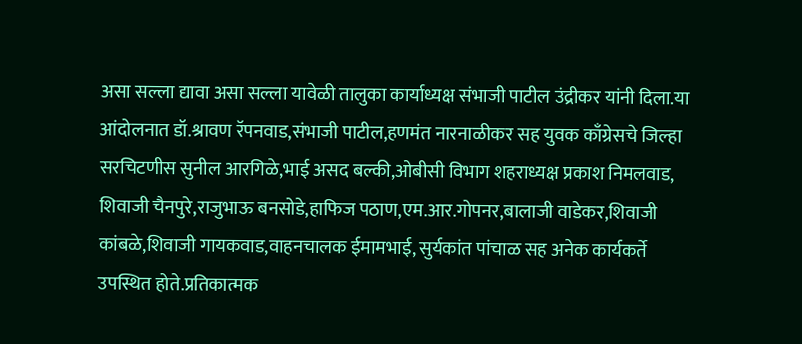असा सल्ला द्यावा असा सल्ला यावेळी तालुका कार्याध्यक्ष संभाजी पाटील उंद्रीकर यांनी दिला.या आंदोलनात डॉ.श्रावण रॅपनवाड,संभाजी पाटील,हणमंत नारनाळीकर सह युवक काँग्रेसचे जिल्हा सरचिटणीस सुनील आरगिळे,भाई असद बल्की,ओबीसी विभाग शहराध्यक्ष प्रकाश निमलवाड, शिवाजी चैनपुरे,राजुभाऊ बनसोडे,हाफिज पठाण,एम.आर.गोपनर,बालाजी वाडेकर,शिवाजी कांबळे,शिवाजी गायकवाड,वाहनचालक ईमामभाई, सुर्यकांत पांचाळ सह अनेक कार्यकर्ते उपस्थित होते.प्रतिकात्मक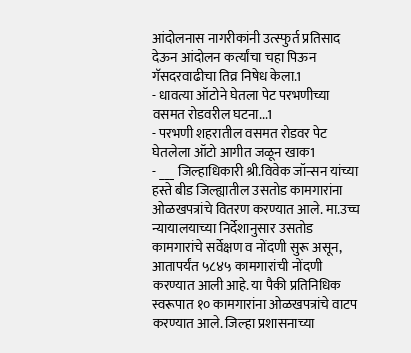आंदोलनास नागरीकांनी उत्स्फुर्त प्रतिसाद देऊन आंदोलन कर्त्यांचा चहा पिऊन गॅसदरवाढीचा तिव्र निषेध केला.1
- धावत्या ऑटोने घेतला पेट परभणीच्या वसमत रोडवरील घटना...1
- परभणी शहरातील वसमत रोडवर पेट घेतलेला ऑटो आगीत जळून खाक1
- ___ जिल्हाधिकारी श्री.विवेक जॉन्सन यांच्या हस्ते बीड जिल्ह्यातील उसतोड कामगारांना ओळखपत्रांचे वितरण करण्यात आले. मा.उच्च न्यायालयाच्या निर्देशानुसार उसतोड कामगारांचे सर्वेक्षण व नोंदणी सुरू असून, आतापर्यंत ५८४५ कामगारांची नोंदणी करण्यात आली आहे. या पैकी प्रतिनिधिक स्वरूपात १० कामगारांना ओळखपत्रांचे वाटप करण्यात आले. जिल्हा प्रशासनाच्या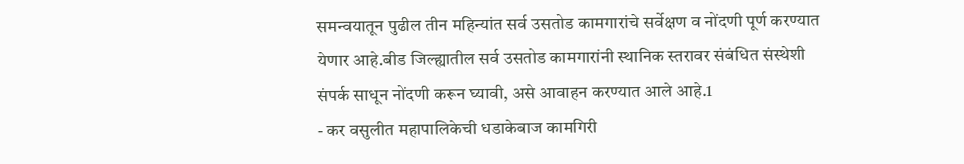समन्वयातून पुढील तीन महिन्यांत सर्व उसतोड कामगारांचे सर्वेक्षण व नोंदणी पूर्ण करण्यात येणार आहे.बीड जिल्ह्यातील सर्व उसतोड कामगारांनी स्थानिक स्तरावर संबंधित संस्थेशी संपर्क साधून नोंदणी करून घ्यावी, असे आवाहन करण्यात आले आहे.1
- कर वसुलीत महापालिकेची धडाकेबाज कामगिरी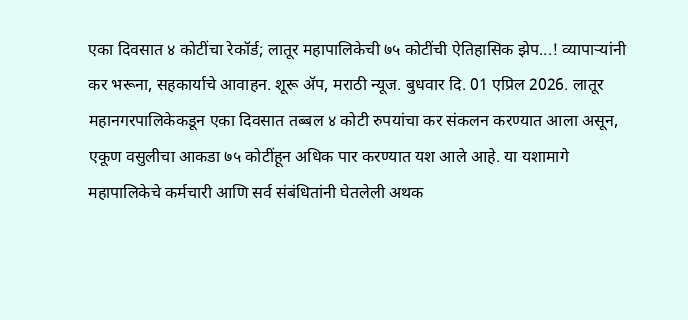एका दिवसात ४ कोटींचा रेकॉर्ड; लातूर महापालिकेची ७५ कोटींची ऐतिहासिक झेप...! व्यापाऱ्यांनी कर भरूना, सहकार्याचे आवाहन. शूरू ॲप, मराठी न्यूज. बुधवार दि. 01 एप्रिल 2026. लातूर महानगरपालिकेकडून एका दिवसात तब्बल ४ कोटी रुपयांचा कर संकलन करण्यात आला असून, एकूण वसुलीचा आकडा ७५ कोटींहून अधिक पार करण्यात यश आले आहे. या यशामागे महापालिकेचे कर्मचारी आणि सर्व संबंधितांनी घेतलेली अथक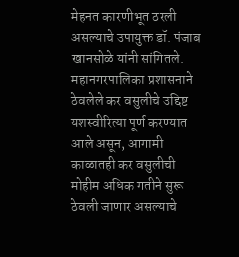मेहनत कारणीभूत ठरली असल्याचे उपायुक्त डॉ. पंजाब खानसोळे यांनी सांगितले. महानगरपालिका प्रशासनाने ठेवलेले कर वसुलीचे उद्दिष्ट यशस्वीरित्या पूर्ण करण्यात आले असून, आगामी काळातही कर वसुलीची मोहीम अधिक गतीने सुरू ठेवली जाणार असल्याचे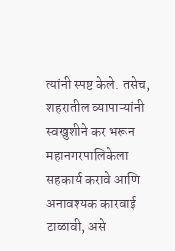त्यांनी स्पष्ट केले. तसेच, शहरातील व्यापाऱ्यांनी स्वखुशीने कर भरून महानगरपालिकेला सहकार्य करावे आणि अनावश्यक कारवाई टाळावी, असे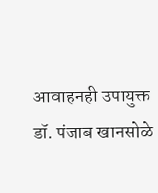आवाहनही उपायुक्त डॉ. पंजाब खानसोळे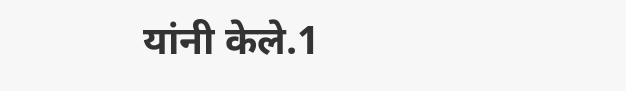यांनी केले.1